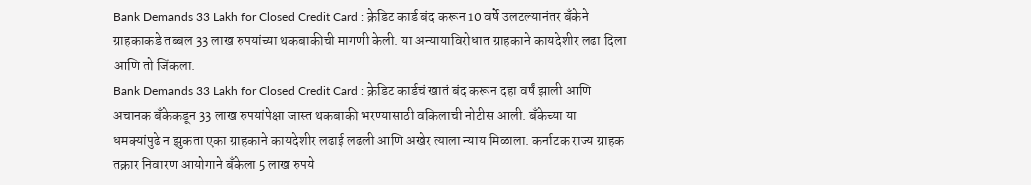Bank Demands 33 Lakh for Closed Credit Card : क्रेडिट कार्ड बंद करून 10 वर्षे उलटल्यानंतर बँकेने ग्राहकाकडे तब्बल 33 लाख रुपयांच्या थकबाकीची मागणी केली. या अन्यायाविरोधात ग्राहकाने कायदेशीर लढा दिला आणि तो जिंकला.
Bank Demands 33 Lakh for Closed Credit Card : क्रेडिट कार्डचं खातं बंद करून दहा वर्षं झाली आणि अचानक बँकेकडून 33 लाख रुपयांपेक्षा जास्त थकबाकी भरण्यासाठी वकिलाची नोटीस आली. बँकेच्या या धमक्यांपुढे न झुकता एका ग्राहकाने कायदेशीर लढाई लढली आणि अखेर त्याला न्याय मिळाला. कर्नाटक राज्य ग्राहक तक्रार निवारण आयोगाने बँकेला 5 लाख रुपये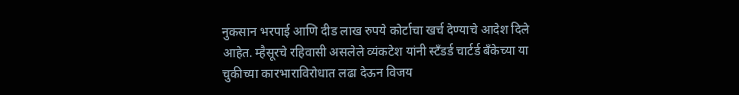नुकसान भरपाई आणि दीड लाख रुपये कोर्टाचा खर्च देण्याचे आदेश दिले आहेत. म्हैसूरचे रहिवासी असलेले व्यंकटेश यांनी स्टँडर्ड चार्टर्ड बँकेच्या या चुकीच्या कारभाराविरोधात लढा देऊन विजय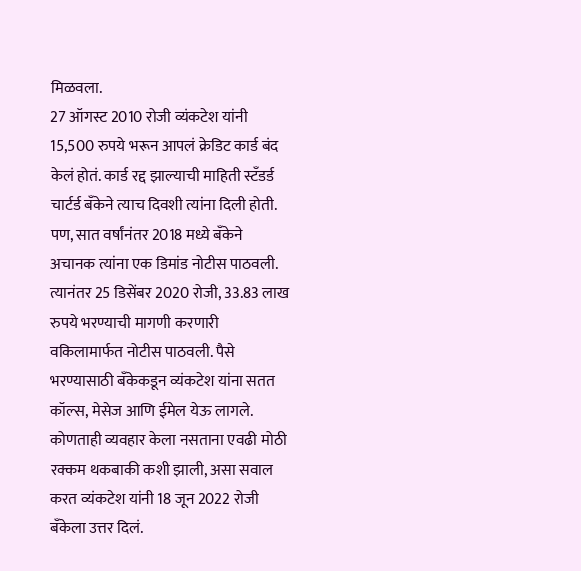मिळवला.
27 ऑगस्ट 2010 रोजी व्यंकटेश यांनी 15,500 रुपये भरून आपलं क्रेडिट कार्ड बंद केलं होतं. कार्ड रद्द झाल्याची माहिती स्टँडर्ड चार्टर्ड बँकेने त्याच दिवशी त्यांना दिली होती. पण, सात वर्षांनंतर 2018 मध्ये बँकेने अचानक त्यांना एक डिमांड नोटीस पाठवली. त्यानंतर 25 डिसेंबर 2020 रोजी, 33.83 लाख रुपये भरण्याची मागणी करणारी वकिलामार्फत नोटीस पाठवली. पैसे भरण्यासाठी बँकेकडून व्यंकटेश यांना सतत कॉल्स, मेसेज आणि ईमेल येऊ लागले.
कोणताही व्यवहार केला नसताना एवढी मोठी रक्कम थकबाकी कशी झाली, असा सवाल करत व्यंकटेश यांनी 18 जून 2022 रोजी बँकेला उत्तर दिलं.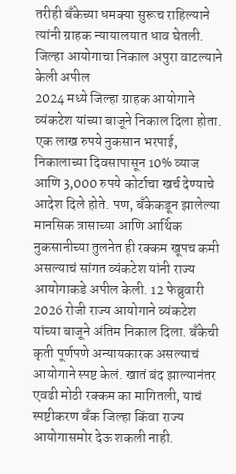तरीही बँकेच्या धमक्या सुरूच राहिल्याने त्यांनी ग्राहक न्यायालयात धाव घेतली.
जिल्हा आयोगाचा निकाल अपुरा वाटल्याने केली अपील
2024 मध्ये जिल्हा ग्राहक आयोगाने व्यंकटेश यांच्या बाजूने निकाल दिला होता. एक लाख रुपये नुकसान भरपाई, निकालाच्या दिवसापासून 10% व्याज आणि 3,000 रुपये कोर्टाचा खर्च देण्याचे आदेश दिले होते. पण, बँकेकडून झालेल्या मानसिक त्रासाच्या आणि आर्थिक नुकसानीच्या तुलनेत ही रक्कम खूपच कमी असल्याचं सांगत व्यंकटेश यांनी राज्य आयोगाकडे अपील केली. 12 फेब्रुवारी 2026 रोजी राज्य आयोगाने व्यंकटेश यांच्या बाजूने अंतिम निकाल दिला. बँकेची कृती पूर्णपणे अन्यायकारक असल्याचं आयोगाने स्पष्ट केलं. खातं बंद झाल्यानंतर एवढी मोठी रक्कम का मागितली, याचं स्पष्टीकरण बँक जिल्हा किंवा राज्य आयोगासमोर देऊ शकली नाही.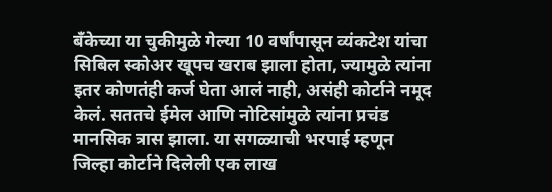बँकेच्या या चुकीमुळे गेल्या 10 वर्षांपासून व्यंकटेश यांचा सिबिल स्कोअर खूपच खराब झाला होता, ज्यामुळे त्यांना इतर कोणतंही कर्ज घेता आलं नाही, असंही कोर्टाने नमूद केलं. सततचे ईमेल आणि नोटिसांमुळे त्यांना प्रचंड मानसिक त्रास झाला. या सगळ्याची भरपाई म्हणून जिल्हा कोर्टाने दिलेली एक लाख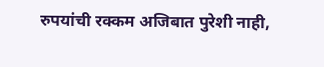रुपयांची रक्कम अजिबात पुरेशी नाही,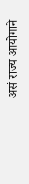असं राज्य आयोगाने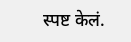स्पष्ट केलं.